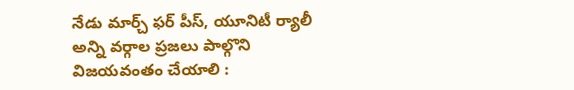నేడు మార్చ్ ఫర్ పీస్, యూనిటీ ర్యాలీ
అన్ని వర్గాల ప్రజలు పాల్గొని విజయవంతం చేయాలి :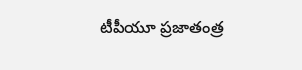టీపీయూ ప్రజాతంత్ర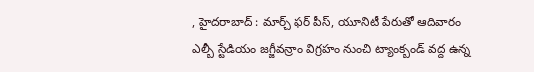, హైదరాబాద్ : మార్చ్ ఫర్ పీస్, యూనిటీ పేరుతో ఆదివారం ఎల్బీ స్టేడియం జగ్జీవన్రాం విగ్రహం నుంచి ట్యాంక్బండ్ వద్ద ఉన్న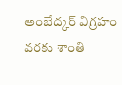అంబేద్కర్ విగ్రహం వరకు శాంతి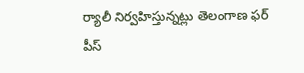ర్యాలీ నిర్వహిస్తున్నట్లు తెలంగాణ ఫర్ పీస్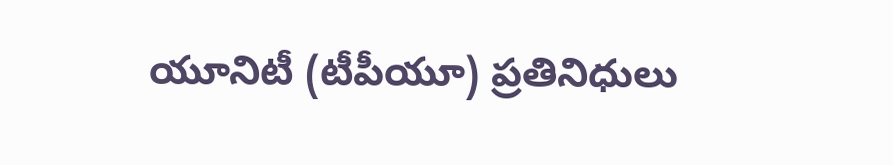యూనిటీ (టీపీయూ) ప్రతినిధులు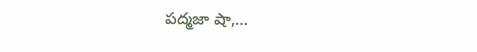పద్మజా షా,…